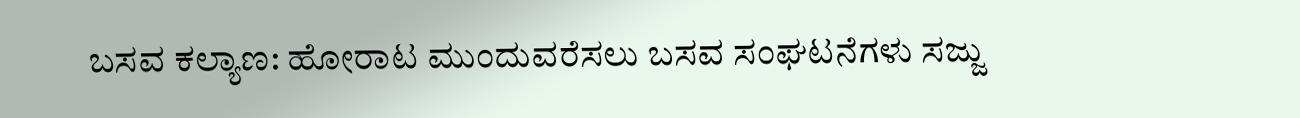ಬಸವ ಕಲ್ಯಾಣ: ಹೋರಾಟ ಮುಂದುವರೆಸಲು ಬಸವ ಸಂಘಟನೆಗಳು ಸಜ್ಜು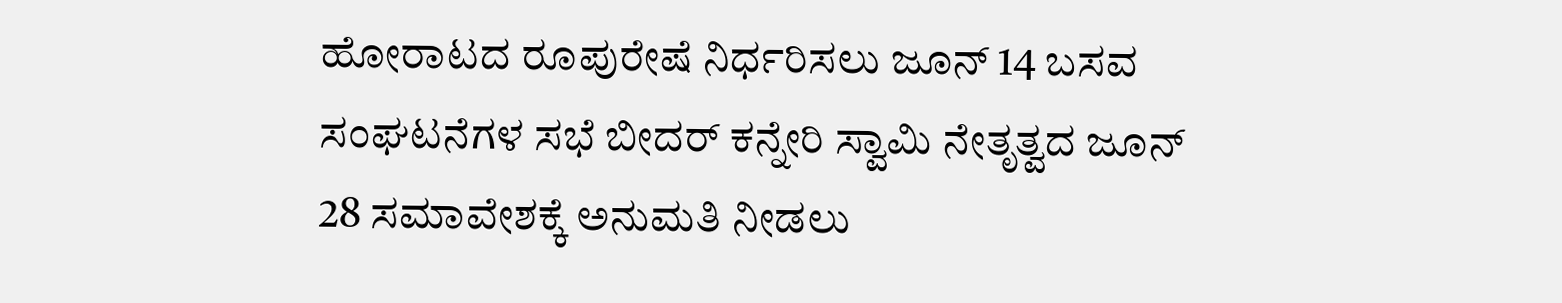ಹೋರಾಟದ ರೂಪುರೇಷೆ ನಿರ್ಧರಿಸಲು ಜೂನ್ 14 ಬಸವ ಸಂಘಟನೆಗಳ ಸಭೆ ಬೀದರ್ ಕನ್ನೇರಿ ಸ್ವಾಮಿ ನೇತೃತ್ವದ ಜೂನ್ 28 ಸಮಾವೇಶಕ್ಕೆ ಅನುಮತಿ ನೀಡಲು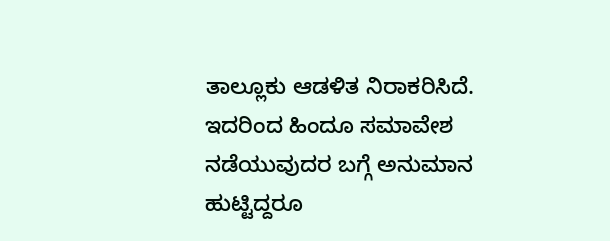ತಾಲ್ಲೂಕು ಆಡಳಿತ ನಿರಾಕರಿಸಿದೆ. ಇದರಿಂದ ಹಿಂದೂ ಸಮಾವೇಶ ನಡೆಯುವುದರ ಬಗ್ಗೆ ಅನುಮಾನ ಹುಟ್ಟಿದ್ದರೂ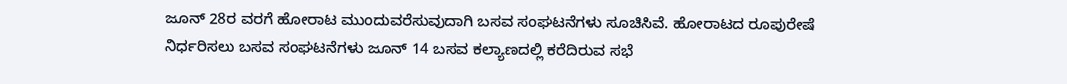ಜೂನ್ 28ರ ವರಗೆ ಹೋರಾಟ ಮುಂದುವರೆಸುವುದಾಗಿ ಬಸವ ಸಂಘಟನೆಗಳು ಸೂಚಿಸಿವೆ. ಹೋರಾಟದ ರೂಪುರೇಷೆ ನಿರ್ಧರಿಸಲು ಬಸವ ಸಂಘಟನೆಗಳು ಜೂನ್ 14 ಬಸವ ಕಲ್ಯಾಣದಲ್ಲಿ ಕರೆದಿರುವ ಸಭೆ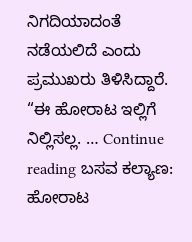ನಿಗದಿಯಾದಂತೆ ನಡೆಯಲಿದೆ ಎಂದು ಪ್ರಮುಖರು ತಿಳಿಸಿದ್ದಾರೆ. “ಈ ಹೋರಾಟ ಇಲ್ಲಿಗೆ ನಿಲ್ಲಿಸಲ್ಲ. … Continue reading ಬಸವ ಕಲ್ಯಾಣ: ಹೋರಾಟ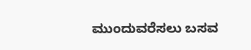ಮುಂದುವರೆಸಲು ಬಸವ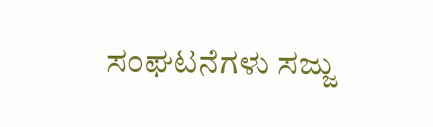ಸಂಘಟನೆಗಳು ಸಜ್ಜು